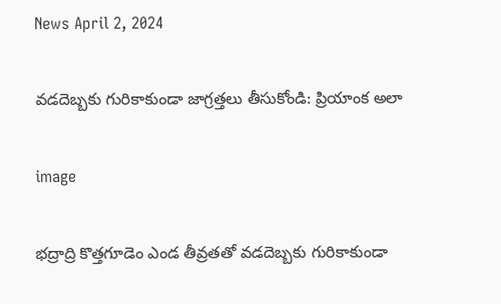News April 2, 2024

వడదెబ్బకు గురికాకుండా జాగ్రత్తలు తీసుకోండి: ప్రియాంక అలా

image

భద్రాద్రి కొత్తగూడెం ఎండ తీవ్రతతో వడదెబ్బకు గురికాకుండా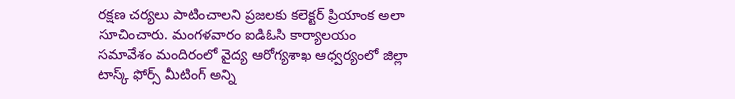రక్షణ చర్యలు పాటించాలని ప్రజలకు కలెక్టర్ ప్రియాంక అలా సూచించారు. మంగళవారం ఐడిఓసి కార్యాలయం సమావేశం మందిరంలో వైద్య ఆరోగ్యశాఖ ఆధ్వర్యంలో జిల్లా టాస్క్ ఫోర్స్ మీటింగ్ అన్ని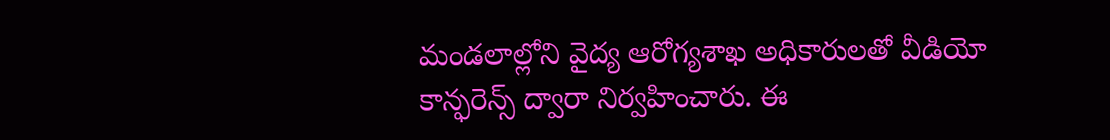మండలాల్లోని వైద్య ఆరోగ్యశాఖ అధికారులతో వీడియో కాన్ఫరెన్స్ ద్వారా నిర్వహించారు. ఈ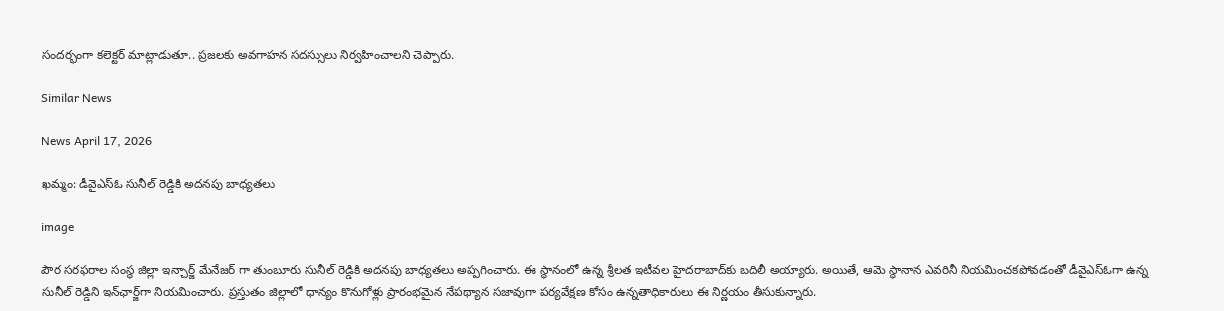సందర్భంగా కలెక్టర్ మాట్లాడుతూ.. ప్రజలకు అవగాహన సదస్సులు నిర్వహించాలని చెప్పారు.

Similar News

News April 17, 2026

ఖమ్మం: డీవైఎస్ఓ సునీల్ రెడ్డికి అదనపు బాధ్యతలు

image

పౌర సరఫరాల సంస్థ జిల్లా ఇన్చార్జ్ మేనేజర్ గా తుంబూరు సునీల్ రెడ్డికి అదనపు బాధ్యతలు అప్పగించారు. ఈ స్థానంలో ఉన్న శ్రీలత ఇటీవల హైదరాబాద్‌కు బదిలీ అయ్యారు. అయితే, ఆమె స్థానాన ఎవరినీ నియమించకపోవడంతో డీవైఎస్ఓగా ఉన్న సునీల్ రెడ్డిని ఇన్‌ఛార్జ్‌గా నియమించారు. ప్రస్తుతం జిల్లాలో ధాన్యం కొనుగోళ్లు ప్రారంభమైన నేపథ్యాన సజావుగా పర్యవేక్షణ కోసం ఉన్నతాధికారులు ఈ నిర్ణయం తీసుకున్నారు.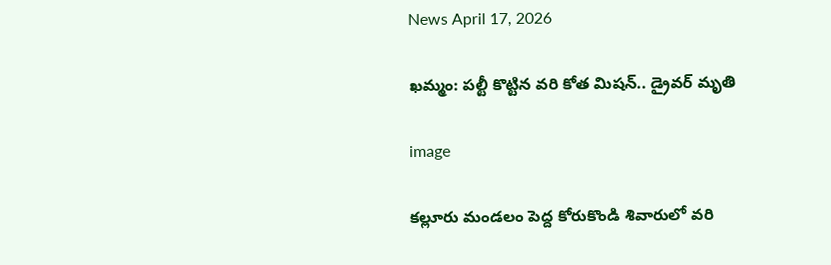News April 17, 2026

ఖమ్మం: పల్టీ కొట్టిన వరి కోత మిషన్.. డ్రైవర్ మృతి

image

కల్లూరు మండలం పెద్ద కోరుకొండి శివారులో వరి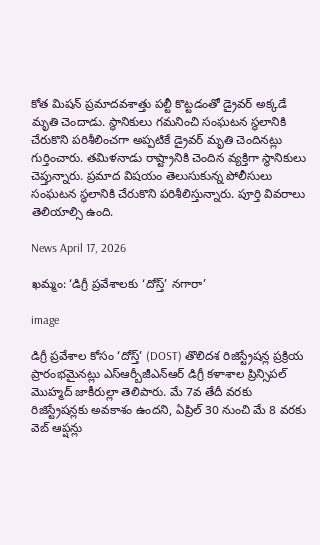కోత మిషన్ ప్రమాదవశాత్తు పల్టీ కొట్టడంతో డ్రైవర్ అక్కడే మృతి చెందాడు. స్థానికులు గమనించి సంఘటన స్థలానికి చేరుకొని పరిశీలించగా అప్పటికే డ్రైవర్ మృతి చెందినట్లు గుర్తించారు. తమిళనాడు రాష్ట్రానికి చెందిన వ్యక్తిగా స్థానికులు చెప్తున్నారు. ప్రమాద విషయం తెలుసుకున్న పోలీసులు సంఘటన స్థలానికి చేరుకొని పరిశీలిస్తున్నారు. పూర్తి వివరాలు తెలియాల్సి ఉంది.

News April 17, 2026

ఖమ్మం: ‘డిగ్రీ ప్రవేశాలకు ‘దోస్త్’ నగారా’

image

డిగ్రీ ప్రవేశాల కోసం ‘దోస్త్’ (DOST) తొలిదశ రిజిస్ట్రేషన్ల ప్రక్రియ ప్రారంభమైనట్లు ఎస్ఆర్బీజీఎన్ఆర్ డిగ్రీ కళాశాల ప్రిన్సిపల్ మొహ్మద్ జాకీరుల్లా తెలిపారు. మే 7వ తేదీ వరకు రిజిస్ట్రేషన్లకు అవకాశం ఉందని, ఏప్రిల్ 30 నుంచి మే 8 వరకు వెబ్ ఆప్షన్లు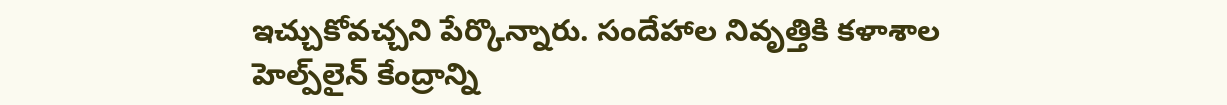ఇచ్చుకోవచ్చని పేర్కొన్నారు. సందేహాల నివృత్తికి కళాశాల హెల్ప్‌లైన్ కేంద్రాన్ని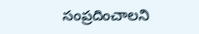సంప్రదించాలని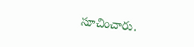సూచించారు.